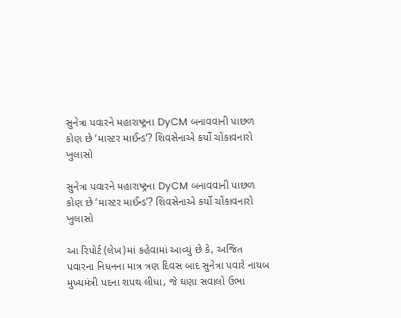સુનેત્રા પવારને મહારાષ્ટ્રના DyCM બનાવવાની પાછળ કોણ છે ‘માસ્ટર માઈન્ડ’? શિવસેનાએ કર્યો ચોંકાવનારો ખુલાસો

સુનેત્રા પવારને મહારાષ્ટ્રના DyCM બનાવવાની પાછળ કોણ છે ‘માસ્ટર માઈન્ડ’? શિવસેનાએ કર્યો ચોંકાવનારો ખુલાસો

આ રિપોર્ટ (લેખ)માં કહેવામાં આવ્યું છે કે, અજિત પવારના નિધનના માત્ર ત્રણ દિવસ બાદ સુનેત્રા પવારે નાયબ મુખ્યમંત્રી પદના શપથ લીધા, જે ઘણા સવાલો ઉભા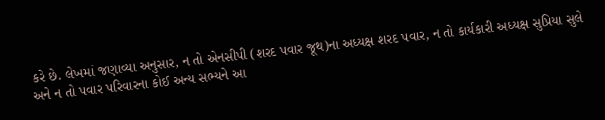કરે છે. લેખમાં જણાવ્યા અનુસાર, ન તો એનસીપી (શરદ પવાર જૂથ)ના અધ્યક્ષ શરદ પવાર, ન તો કાર્યકારી અધ્યક્ષ સુપ્રિયા સુલે અને ન તો પવાર પરિવારના કોઈ અન્ય સભ્યને આ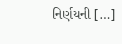નિર્ણયની […]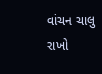વાંચન ચાલુ રાખો